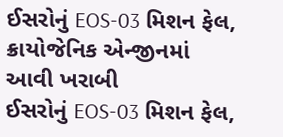ઈસરોનું EOS-03 મિશન ફેલ, ક્રાયોજેનિક એન્જીનમાં આવી ખરાબી
ઈસરોનું EOS-03 મિશન ફેલ,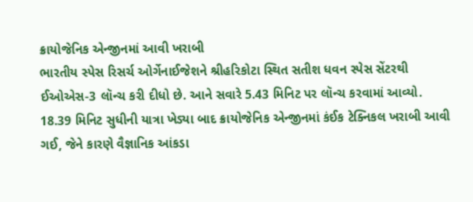ક્રાયોજેનિક એન્જીનમાં આવી ખરાબી
ભારતીય સ્પેસ રિસર્ચ ઓર્ગેનાઈજેશને શ્રીહરિકોટા સ્થિત સતીશ ધવન સ્પેસ સેંટરથી ઈઓએસ-3 લૉન્ચ કરી દીધો છે. આને સવારે 5.43 મિનિટ પર લૉન્ચ કરવામાં આવ્યો. 18.39 મિનિટ સુધીની યાત્રા ખેડ્યા બાદ ક્રાયોજેનિક એન્જીનમાં કંઈક ટેક્નિકલ ખરાબી આવી ગઈ, જેને કારણે વૈજ્ઞાનિક આંકડા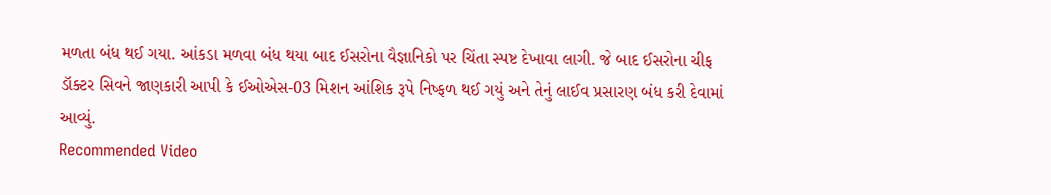મળતા બંધ થઈ ગયા. આંકડા મળવા બંધ થયા બાદ ઈસરોના વૈજ્ઞાનિકો પર ચિંતા સ્પષ્ટ દેખાવા લાગી. જે બાદ ઈસરોના ચીફ ડૉક્ટર સિવને જાણકારી આપી કે ઈઓએસ-03 મિશન આંશિક રૂપે નિષ્ફળ થઈ ગયું અને તેનું લાઈવ પ્રસારણ બંધ કરી દેવામાં આવ્યું.
Recommended Video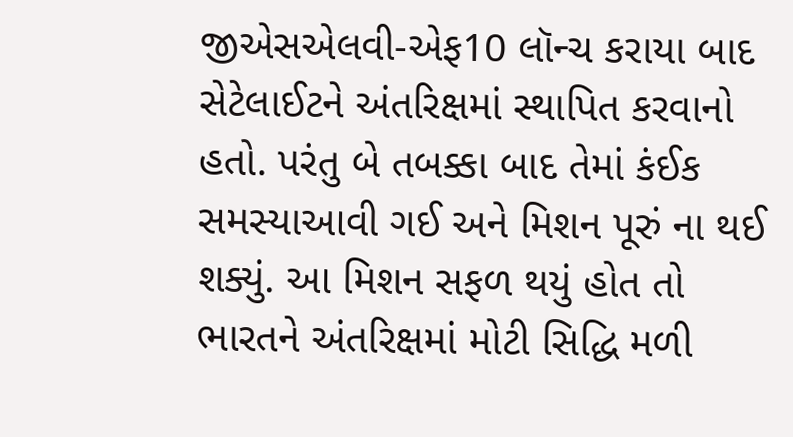જીએસએલવી-એફ10 લૉન્ચ કરાયા બાદ સેટેલાઈટને અંતરિક્ષમાં સ્થાપિત કરવાનો હતો. પરંતુ બે તબક્કા બાદ તેમાં કંઈક સમસ્યાઆવી ગઈ અને મિશન પૂરું ના થઈ શક્યું. આ મિશન સફળ થયું હોત તો ભારતને અંતરિક્ષમાં મોટી સિદ્ધિ મળી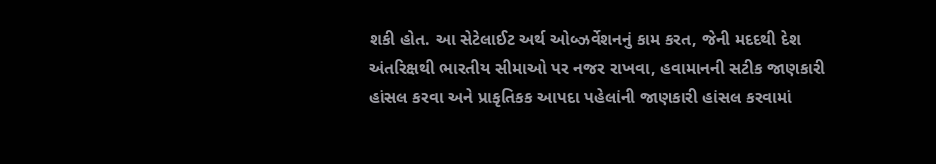શકી હોત. આ સેટેલાઈટ અર્થ ઓબ્ઝર્વેશનનું કામ કરત, જેની મદદથી દેશ અંતરિક્ષથી ભારતીય સીમાઓ પર નજર રાખવા, હવામાનની સટીક જાણકારી હાંસલ કરવા અને પ્રાકૃતિકક આપદા પહેલાંની જાણકારી હાંસલ કરવામાં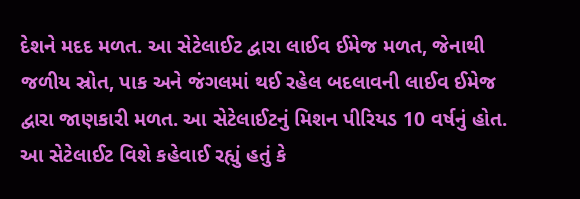દેશને મદદ મળત. આ સેટેલાઈટ દ્વારા લાઈવ ઈમેજ મળત, જેનાથી જળીય સ્રોત, પાક અને જંગલમાં થઈ રહેલ બદલાવની લાઈવ ઈમેજ દ્વારા જાણકારી મળત. આ સેટેલાઈટનું મિશન પીરિયડ 10 વર્ષનું હોત.
આ સેટેલાઈટ વિશે કહેવાઈ રહ્યું હતું કે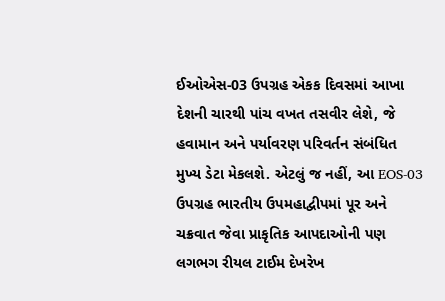ઈઓએસ-03 ઉપગ્રહ એકક દિવસમાં આખા દેશની ચારથી પાંચ વખત તસવીર લેશે, જે હવામાન અને પર્યાવરણ પરિવર્તન સંબંધિત મુખ્ય ડેટા મેકલશે. એટલું જ નહીં, આ EOS-03 ઉપગ્રહ ભારતીય ઉપમહાદ્વીપમાં પૂર અને ચક્રવાત જેવા પ્રાકૃતિક આપદાઓની પણ લગભગ રીયલ ટાઈમ દેખરેખ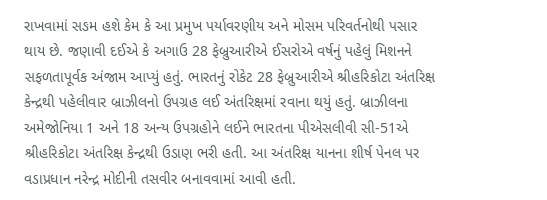રાખવામાં સઙમ હશે કેમ કે આ પ્રમુખ પર્યાવરણીય અને મોસમ પરિવર્તનોથી પસાર થાય છે. જણાવી દઈએ કે અગાઉ 28 ફેબ્રુઆરીએ ઈસરોએ વર્ષનું પહેલું મિશનને સફળતાપૂર્વક અંજામ આપ્યું હતું. ભારતનું રોકેટ 28 ફેબ્રુઆરીએ શ્રીહરિકોટા અંતરિક્ષ કેન્દ્રથી પહેલીવાર બ્રાઝીલનો ઉપગ્રહ લઈ અંતરિક્ષમાં રવાના થયું હતું. બ્રાઝીલના અમેજોનિયા 1 અને 18 અન્ય ઉપગ્રહોને લઈને ભારતના પીએસલીવી સી-51એ શ્રીહરિકોટા અંતરિક્ષ કેન્દ્રથી ઉડાણ ભરી હતી. આ અંતરિક્ષ યાનના શીર્ષ પેનલ પર વડાપ્રધાન નરેન્દ્ર મોદીની તસવીર બનાવવામાં આવી હતી.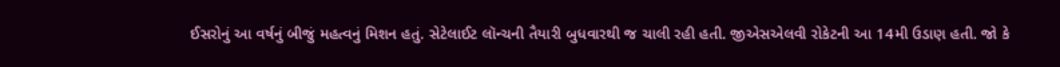ઈસરોનું આ વર્ષનું બીજું મહત્વનું મિશન હતું. સેટેલાઈટ લૉન્ચની તૈયારી બુધવારથી જ ચાલી રહી હતી. જીએસએલવી રોકેટની આ 14મી ઉડાણ હતી. જો કે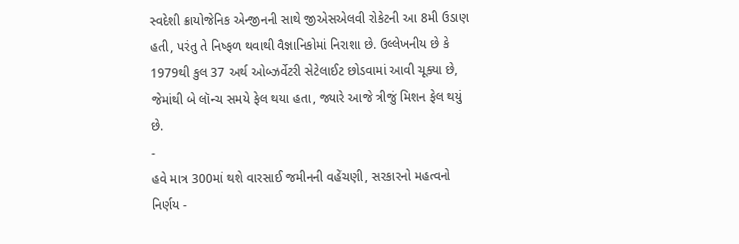સ્વદેશી ક્રાયોજેનિક એન્જીનની સાથે જીએસએલવી રોકેટની આ 8મી ઉડાણ હતી, પરંતુ તે નિષ્ફળ થવાથી વૈજ્ઞાનિકોમાં નિરાશા છે. ઉલ્લેખનીય છે કે 1979થી કુલ 37 અર્થ ઓબ્ઝર્વેટરી સેટેલાઈટ છોડવામાં આવી ચૂક્યા છે, જેમાંથી બે લૉન્ચ સમયે ફેલ થયા હતા, જ્યારે આજે ત્રીજું મિશન ફેલ થયું છે.
-
હવે માત્ર 300માં થશે વારસાઈ જમીનની વહેંચણી, સરકારનો મહત્વનો નિર્ણય -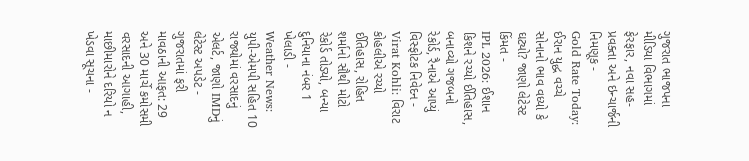ગુજરાત ભાજપના મીડિયા વિભાગમાં ફેરફાર, નવા સહ-પ્રવક્તા અને ઇન્ચાર્જની નિમણૂક -
Gold Rate Today: ઈરાન યુદ્ધ વચ્ચે સોનાનો ભાવ વધ્યો કે ઘટ્યો? જાણો લેટેસ્ટ કિંમત -
IPL 2026: ઈશાન કિશને રચ્યો ઈતિહાસ, બનાવ્યો ગજબનો રેકોર્ડ, રૈનાએ આપ્યું વિસ્ફોટક નિવેદન -
Virat Kohli: વિરાટ કોહલીએ રચ્યો ઈતિહાસ, રોહિત શર્માનો સૌથી મોટો રેકોર્ડ તોડ્યો, બન્યા દુનિયાના નંબર 1 ખેલાડી -
Weather News: યુપી-એમપી સહિત 10 રાજ્યોમાં વરસાદનું એલર્ટ, જાણો IMDનું લેટેસ્ટ અપડેટ -
ગુજરાતમાં ફરી માવઠાની આફત: 29 અને 30 માર્ચે કમોસમી વરસાદની આગાહી, માછીમારોને દરિયો ન ખેડવા સૂચના -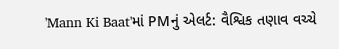'Mann Ki Baat'માં PMનું એલર્ટ: વૈશ્વિક તણાવ વચ્ચે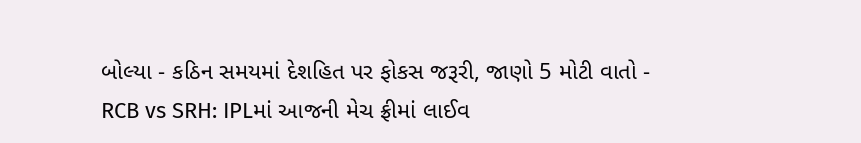બોલ્યા - કઠિન સમયમાં દેશહિત પર ફોકસ જરૂરી, જાણો 5 મોટી વાતો -
RCB vs SRH: IPLમાં આજની મેચ ફ્રીમાં લાઈવ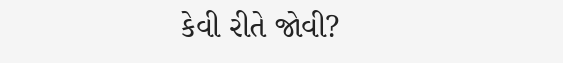કેવી રીતે જોવી?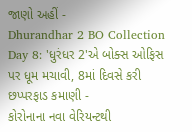જાણો અહીં -
Dhurandhar 2 BO Collection Day 8: 'ધુરંધર 2'એ બોક્સ ઓફિસ પર ધૂમ મચાવી, 8માં દિવસે કરી છપ્પરફાડ કમાણી -
કોરોનાના નવા વેરિયન્ટથી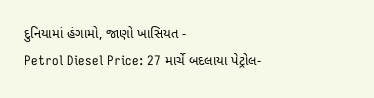દુનિયામાં હંગામો, જાણો ખાસિયત -
Petrol Diesel Price: 27 માર્ચે બદલાયા પેટ્રોલ-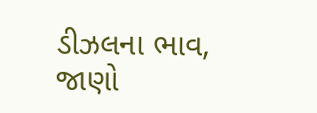ડીઝલના ભાવ, જાણો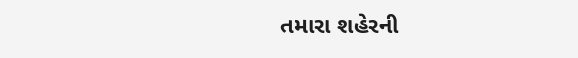તમારા શહેરની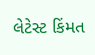લેટેસ્ટ કિંમત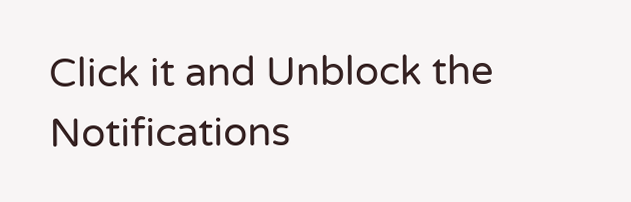Click it and Unblock the Notifications